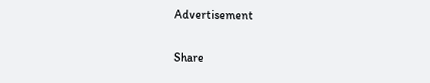Advertisement

Share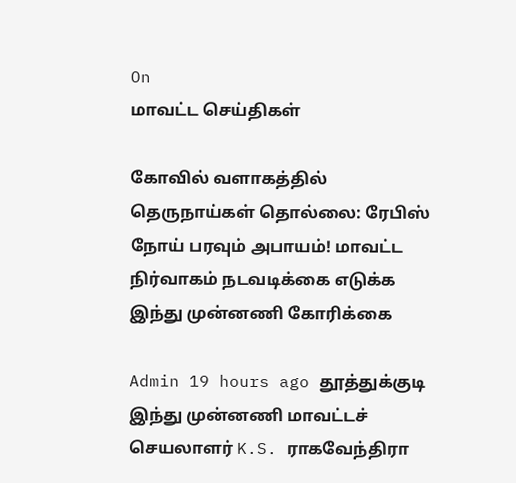On
மாவட்ட செய்திகள்

கோவில் வளாகத்தில் தெருநாய்கள் தொல்லை: ரேபிஸ் நோய் பரவும் அபாயம்! மாவட்ட நிர்வாகம் நடவடிக்கை எடுக்க இந்து முன்னணி கோரிக்கை

Admin 19 hours ago தூத்துக்குடி
இந்து முன்னணி மாவட்டச் செயலாளர் K.S. ராகவேந்திரா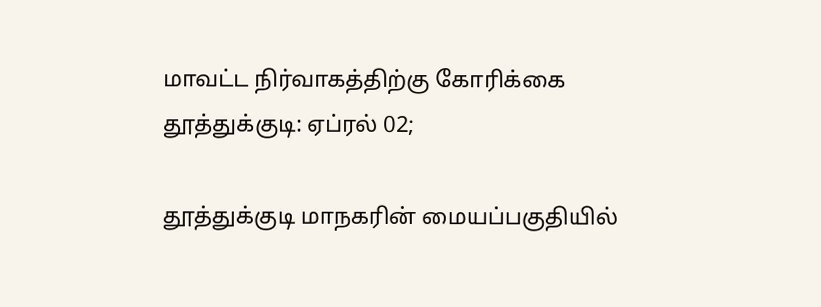மாவட்ட நிர்வாகத்திற்கு கோரிக்கை
தூத்துக்குடி: ஏப்ரல் 02;

தூத்துக்குடி மாநகரின் மையப்பகுதியில்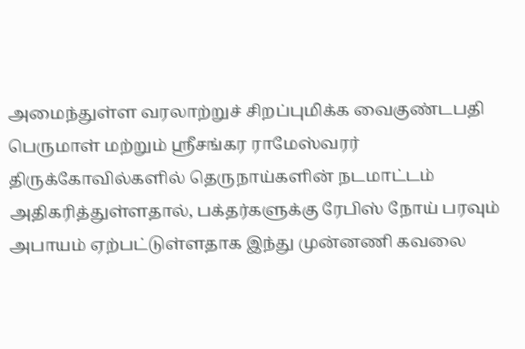அமைந்துள்ள வரலாற்றுச் சிறப்புமிக்க வைகுண்டபதி பெருமாள் மற்றும் ஸ்ரீசங்கர ராமேஸ்வரர் திருக்கோவில்களில் தெருநாய்களின் நடமாட்டம் அதிகரித்துள்ளதால், பக்தர்களுக்கு ரேபிஸ் நோய் பரவும் அபாயம் ஏற்பட்டுள்ளதாக இந்து முன்னணி கவலை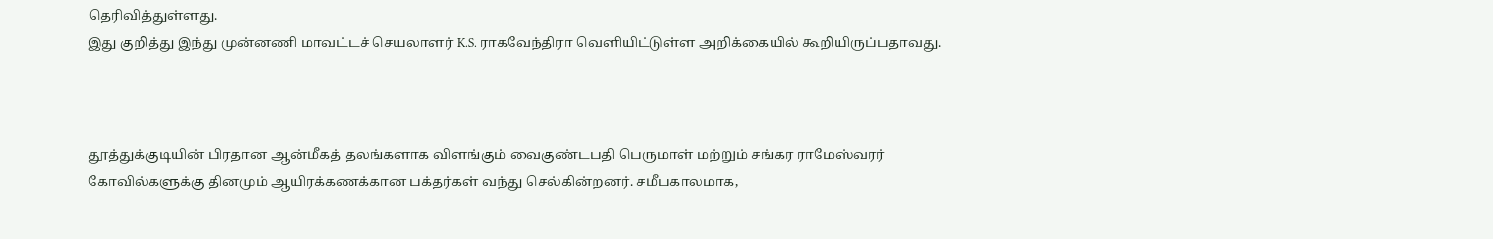தெரிவித்துள்ளது.
இது குறித்து இந்து முன்னணி மாவட்டச் செயலாளர் K.S. ராகவேந்திரா வெளியிட்டுள்ள அறிக்கையில் கூறியிருப்பதாவது.



தூத்துக்குடியின் பிரதான ஆன்மீகத் தலங்களாக விளங்கும் வைகுண்டபதி பெருமாள் மற்றும் சங்கர ராமேஸ்வரர் கோவில்களுக்கு தினமும் ஆயிரக்கணக்கான பக்தர்கள் வந்து செல்கின்றனர். சமீபகாலமாக,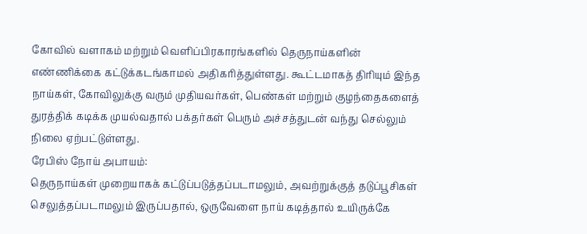கோவில் வளாகம் மற்றும் வெளிப்பிரகாரங்களில் தெருநாய்களின் எண்ணிக்கை கட்டுக்கடங்காமல் அதிகரித்துள்ளது. கூட்டமாகத் திரியும் இந்த நாய்கள், கோவிலுக்கு வரும் முதியவர்கள், பெண்கள் மற்றும் குழந்தைகளைத் துரத்திக் கடிக்க முயல்வதால் பக்தர்கள் பெரும் அச்சத்துடன் வந்து செல்லும் நிலை ஏற்பட்டுள்ளது.
ரேபிஸ் நோய் அபாயம்:
தெருநாய்கள் முறையாகக் கட்டுப்படுத்தப்படாமலும், அவற்றுக்குத் தடுப்பூசிகள் செலுத்தப்படாமலும் இருப்பதால், ஒருவேளை நாய் கடித்தால் உயிருக்கே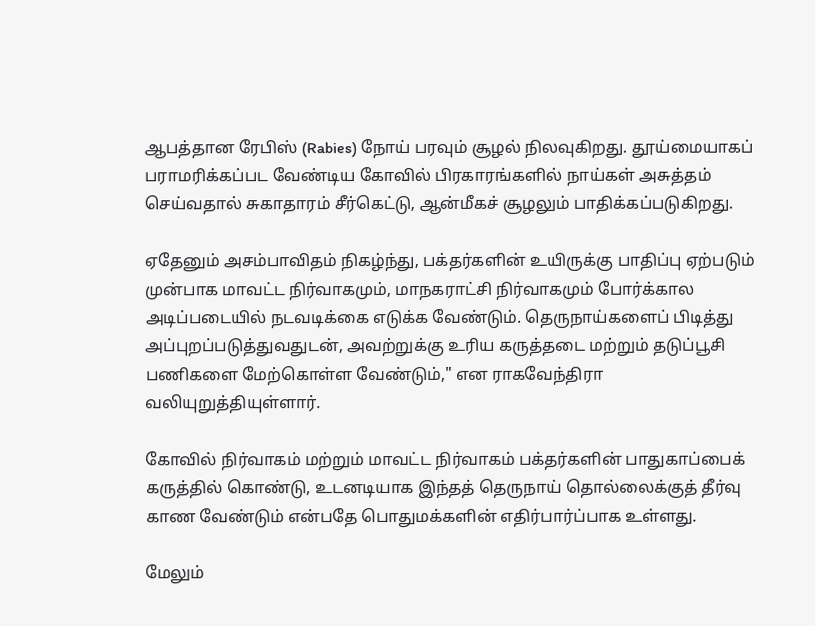ஆபத்தான ரேபிஸ் (Rabies) நோய் பரவும் சூழல் நிலவுகிறது. தூய்மையாகப் பராமரிக்கப்பட வேண்டிய கோவில் பிரகாரங்களில் நாய்கள் அசுத்தம் செய்வதால் சுகாதாரம் சீர்கெட்டு, ஆன்மீகச் சூழலும் பாதிக்கப்படுகிறது.

ஏதேனும் அசம்பாவிதம் நிகழ்ந்து, பக்தர்களின் உயிருக்கு பாதிப்பு ஏற்படும் முன்பாக மாவட்ட நிர்வாகமும், மாநகராட்சி நிர்வாகமும் போர்க்கால அடிப்படையில் நடவடிக்கை எடுக்க வேண்டும். தெருநாய்களைப் பிடித்து அப்புறப்படுத்துவதுடன், அவற்றுக்கு உரிய கருத்தடை மற்றும் தடுப்பூசி பணிகளை மேற்கொள்ள வேண்டும்," என ராகவேந்திரா வலியுறுத்தியுள்ளார்.

கோவில் நிர்வாகம் மற்றும் மாவட்ட நிர்வாகம் பக்தர்களின் பாதுகாப்பைக் கருத்தில் கொண்டு, உடனடியாக இந்தத் தெருநாய் தொல்லைக்குத் தீர்வு காண வேண்டும் என்பதே பொதுமக்களின் எதிர்பார்ப்பாக உள்ளது.

மேலும்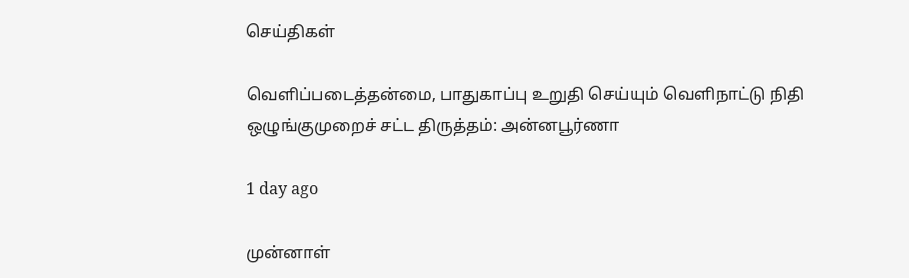செய்திகள்

வெளிப்படைத்தன்மை, பாதுகாப்பு உறுதி செய்யும் வெளிநாட்டு நிதி ஒழுங்குமுறைச் சட்ட திருத்தம்: அன்னபூர்ணா

1 day ago

முன்னாள்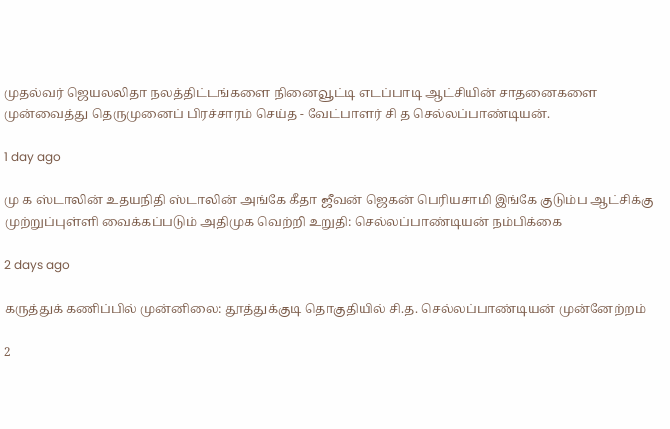முதல்வர் ஜெயலலிதா நலத்திட்டங்களை நினைவூட்டி எடப்பாடி ஆட்சியின் சாதனைகளை முன்வைத்து தெருமுனைப் பிரச்சாரம் செய்த - வேட்பாளர் சி த செல்லப்பாண்டியன்.

1 day ago

மு க ஸ்டாலின் உதயநிதி ஸ்டாலின் அங்கே கீதா ஜீவன் ஜெகன் பெரியசாமி இங்கே குடும்ப ஆட்சிக்கு முற்றுப்புள்ளி வைக்கப்படும் அதிமுக வெற்றி உறுதி: செல்லப்பாண்டியன் நம்பிக்கை

2 days ago

கருத்துக் கணிப்பில் முன்னிலை: தூத்துக்குடி தொகுதியில் சி.த. செல்லப்பாண்டியன் முன்னேற்றம்

2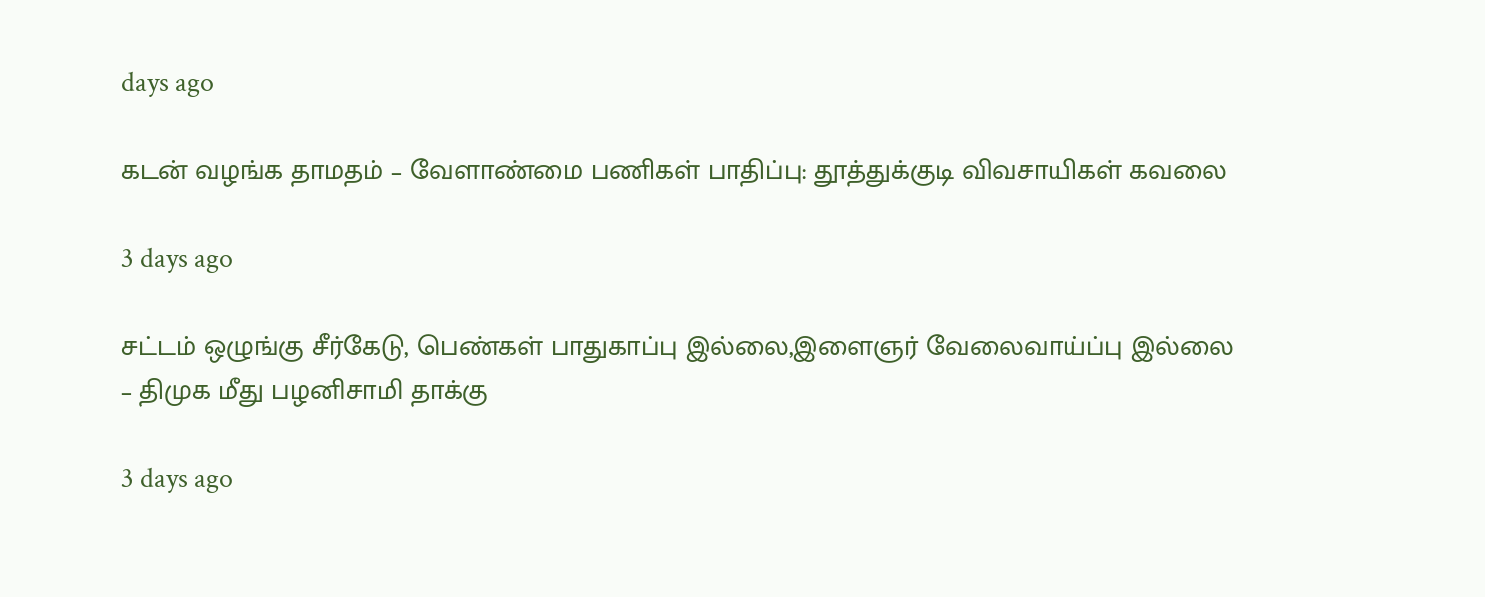days ago

கடன் வழங்க தாமதம் – வேளாண்மை பணிகள் பாதிப்பு: தூத்துக்குடி விவசாயிகள் கவலை

3 days ago

சட்டம் ஒழுங்கு சீர்கேடு, பெண்கள் பாதுகாப்பு இல்லை,இளைஞர் வேலைவாய்ப்பு இல்லை – திமுக மீது பழனிசாமி தாக்கு

3 days ago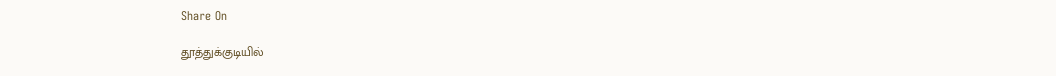Share On

தூத்துக்குடியில்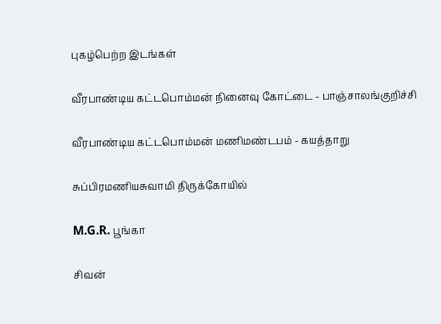புகழ்பெற்ற இடங்கள்

வீரபாண்டிய கட்டபொம்மன் நினைவு கோட்டை - பாஞ்சாலங்குறிச்சி

வீரபாண்டிய கட்டபொம்மன் மணிமண்டபம் - கயத்தாறு

சுப்பிரமணியசுவாமி திருக்கோயில்

M.G.R. பூங்கா

சிவன்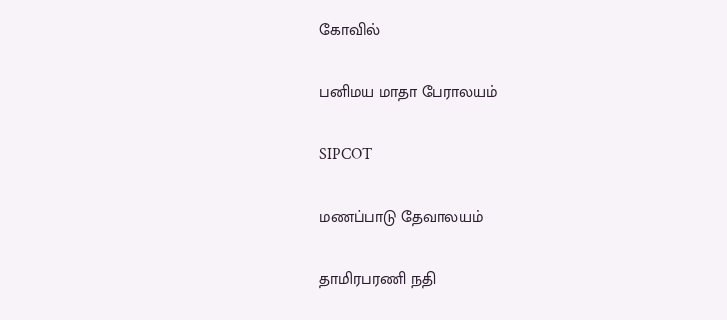கோவில்

பனிமய மாதா பேராலயம்

SIPCOT

மணப்பாடு தேவாலயம்

தாமிரபரணி நதி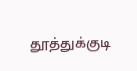தூத்துக்குடி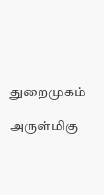துறைமுகம்

அருள்மிகு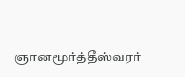ஞானமூர்த்தீஸ்வரர்